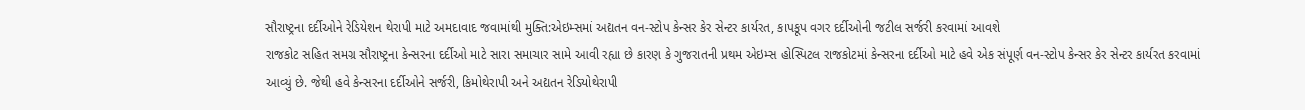સૌરાષ્ટ્રના દર્દીઓને રેડિયેશન થેરાપી માટે અમદાવાદ જવામાંથી મુક્તિ:એઇમ્સમાં અદ્યતન વન-સ્ટોપ કેન્સર કેર સેન્ટર કાર્યરત, કાપકૂપ વગર દર્દીઓની જટીલ સર્જરી કરવામાં આવશે
રાજકોટ સહિત સમગ્ર સૌરાષ્ટ્રના કેન્સરના દર્દીઓ માટે સારા સમાચાર સામે આવી રહ્યા છે કારણ કે ગુજરાતની પ્રથમ એઇમ્સ હોસ્પિટલ રાજકોટમાં કેન્સરના દર્દીઓ માટે હવે એક સંપૂર્ણ વન-સ્ટોપ કેન્સર કેર સેન્ટર કાર્યરત કરવામાં આવ્યું છે. જેથી હવે કેન્સરના દર્દીઓને સર્જરી, કિમોથેરાપી અને અદ્યતન રેડિયોથેરાપી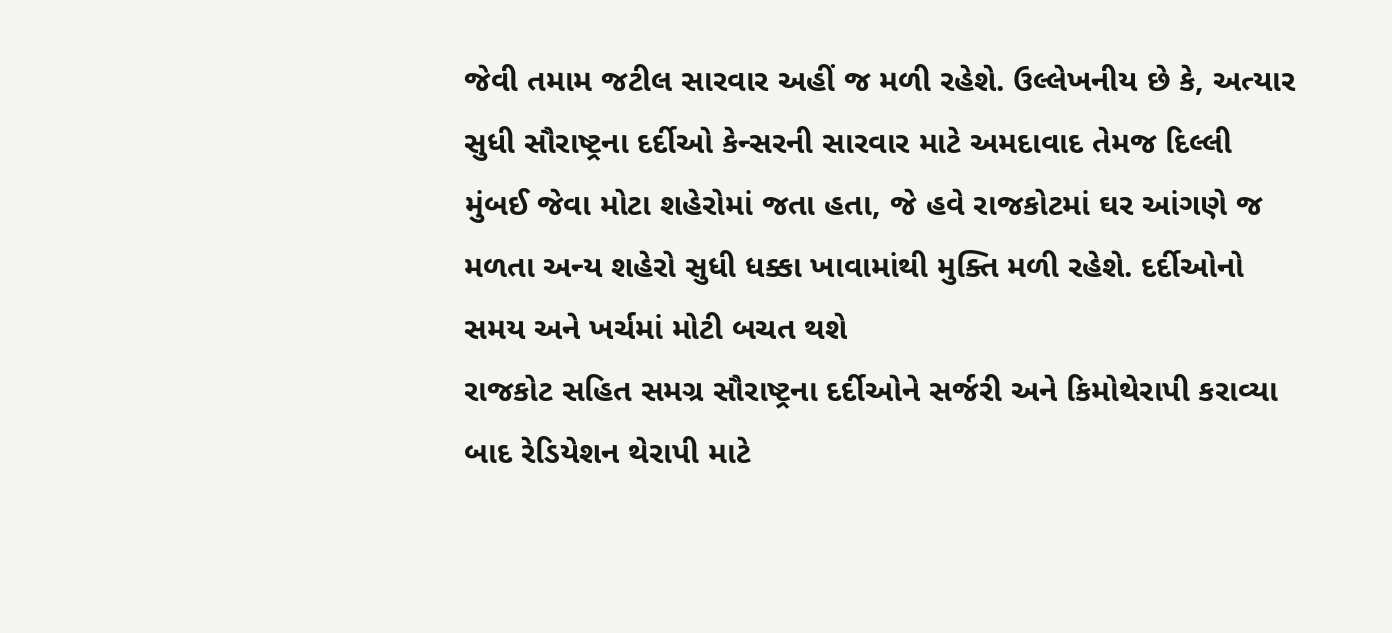જેવી તમામ જટીલ સારવાર અહીં જ મળી રહેશે. ઉલ્લેખનીય છે કે, અત્યાર સુધી સૌરાષ્ટ્રના દર્દીઓ કેન્સરની સારવાર માટે અમદાવાદ તેમજ દિલ્લી મુંબઈ જેવા મોટા શહેરોમાં જતા હતા, જે હવે રાજકોટમાં ઘર આંગણે જ મળતા અન્ય શહેરો સુધી ધક્કા ખાવામાંથી મુક્તિ મળી રહેશે. દર્દીઓનો સમય અને ખર્ચમાં મોટી બચત થશે
રાજકોટ સહિત સમગ્ર સૌરાષ્ટ્રના દર્દીઓને સર્જરી અને કિમોથેરાપી કરાવ્યા બાદ રેડિયેશન થેરાપી માટે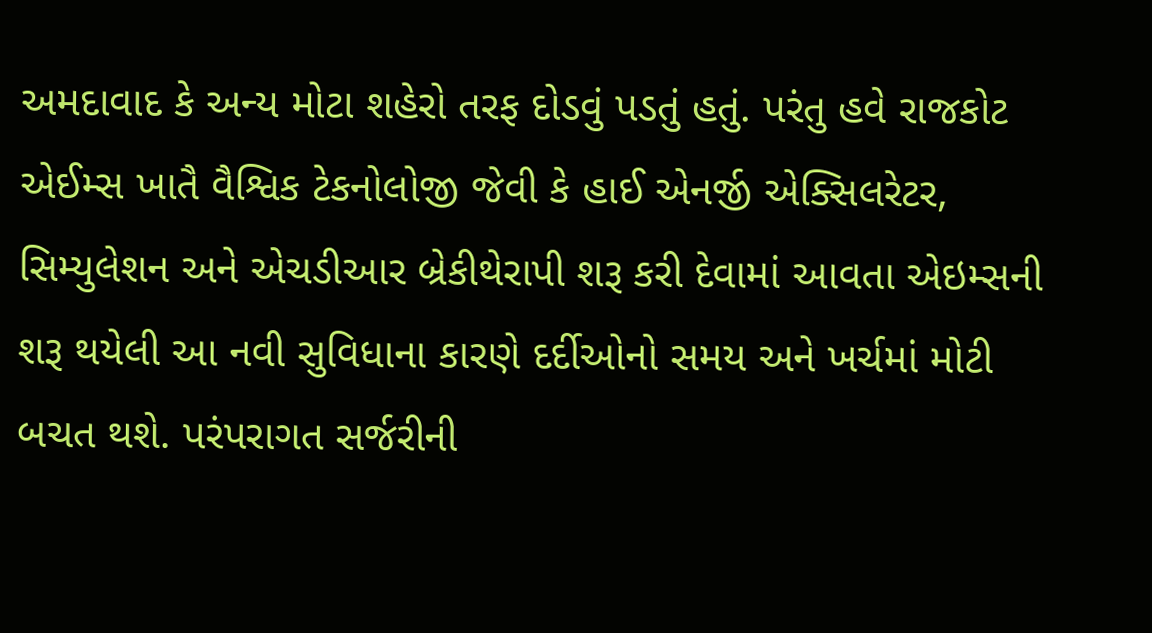અમદાવાદ કે અન્ય મોટા શહેરો તરફ દોડવું પડતું હતું. પરંતુ હવે રાજકોટ એઈમ્સ ખાતૈ વૈશ્વિક ટેકનોલોજી જેવી કે હાઈ એનર્જી એક્સિલરેટર, સિમ્યુલેશન અને એચડીઆર બ્રેકીથેરાપી શરૂ કરી દેવામાં આવતા એઇમ્સની શરૂ થયેલી આ નવી સુવિધાના કારણે દર્દીઓનો સમય અને ખર્ચમાં મોટી બચત થશે. પરંપરાગત સર્જરીની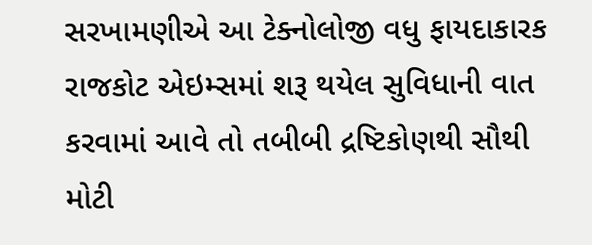સરખામણીએ આ ટેક્નોલોજી વધુ ફાયદાકારક
રાજકોટ એઇમ્સમાં શરૂ થયેલ સુવિધાની વાત કરવામાં આવે તો તબીબી દ્રષ્ટિકોણથી સૌથી મોટી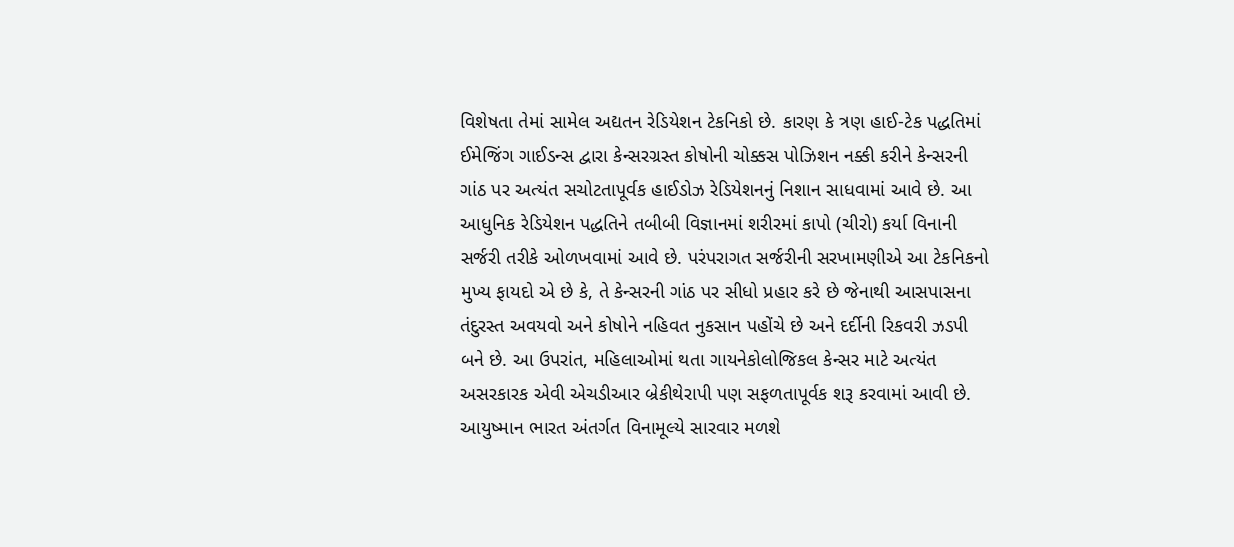વિશેષતા તેમાં સામેલ અદ્યતન રેડિયેશન ટેકનિકો છે. કારણ કે ત્રણ હાઈ-ટેક પદ્ધતિમાં ઈમેજિંગ ગાઈડન્સ દ્વારા કેન્સરગ્રસ્ત કોષોની ચોક્કસ પોઝિશન નક્કી કરીને કેન્સરની ગાંઠ પર અત્યંત સચોટતાપૂર્વક હાઈડોઝ રેડિયેશનનું નિશાન સાધવામાં આવે છે. આ આધુનિક રેડિયેશન પદ્ધતિને તબીબી વિજ્ઞાનમાં શરીરમાં કાપો (ચીરો) કર્યા વિનાની સર્જરી તરીકે ઓળખવામાં આવે છે. પરંપરાગત સર્જરીની સરખામણીએ આ ટેકનિકનો મુખ્ય ફાયદો એ છે કે, તે કેન્સરની ગાંઠ પર સીધો પ્રહાર કરે છે જેનાથી આસપાસના તંદુરસ્ત અવયવો અને કોષોને નહિવત નુકસાન પહોંચે છે અને દર્દીની રિકવરી ઝડપી બને છે. આ ઉપરાંત, મહિલાઓમાં થતા ગાયનેકોલોજિકલ કેન્સર માટે અત્યંત અસરકારક એવી એચડીઆર બ્રેકીથેરાપી પણ સફળતાપૂર્વક શરૂ કરવામાં આવી છે. આયુષ્માન ભારત અંતર્ગત વિનામૂલ્યે સારવાર મળશે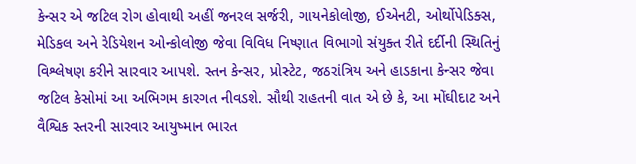કેન્સર એ જટિલ રોગ હોવાથી અહીં જનરલ સર્જરી, ગાયનેકોલોજી, ઈએનટી, ઓર્થોપેડિક્સ, મેડિકલ અને રેડિયેશન ઓન્કોલોજી જેવા વિવિધ નિષ્ણાત વિભાગો સંયુક્ત રીતે દર્દીની સ્થિતિનું વિશ્લેષણ કરીને સારવાર આપશે. સ્તન કેન્સર, પ્રોસ્ટેટ, જઠરાંત્રિય અને હાડકાના કેન્સર જેવા જટિલ કેસોમાં આ અભિગમ કારગત નીવડશે. સૌથી રાહતની વાત એ છે કે, આ મોંઘીદાટ અને વૈશ્વિક સ્તરની સારવાર આયુષ્માન ભારત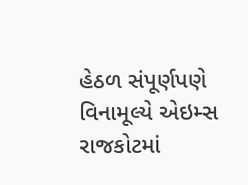હેઠળ સંપૂર્ણપણે વિનામૂલ્યે એઇમ્સ રાજકોટમાં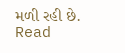મળી રહી છે.
Read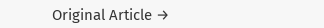Original Article →